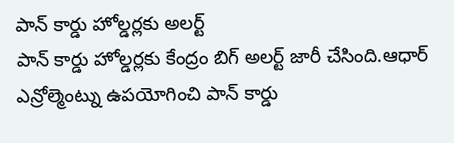పాన్ కార్డు హోల్డర్లకు అలర్ట్
పాన్ కార్డు హోల్డర్లకు కేంద్రం బిగ్ అలర్ట్ జారీ చేసింది.ఆధార్ ఎన్రోల్మెంట్ను ఉపయోగించి పాన్ కార్డు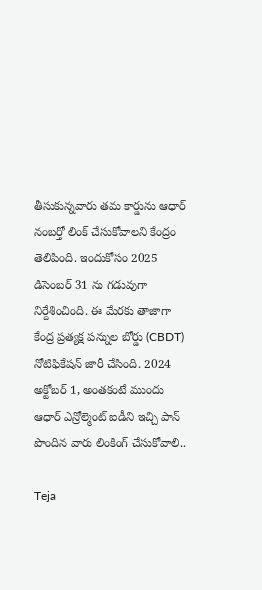తీసుకున్నవారు తమ కార్డును ఆధార్ నంబర్తో లింక్ చేసుకోవాలని కేంద్రం తెలిపింది. ఇందుకోసం 2025 డిసెంబర్ 31 ను గడువుగా నిర్దేశించింది. ఈ మేరకు తాజాగా కేంద్ర ప్రత్యక్ష పన్నుల బోర్డు (CBDT) నోటిఫికేషన్ జారీ చేసింది. 2024 అక్టోబర్ 1, అంతకంటే ముందు ఆధార్ ఎన్రోల్మెంట్ ఐడీని ఇచ్చి పాన్ పొందిన వారు లింకింగ్ చేసుకోవాలి..

Teja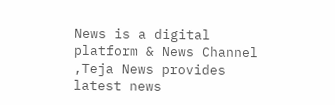News is a digital platform & News Channel ,Teja News provides latest news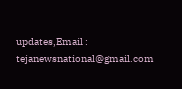updates,Email : tejanewsnational@gmail.com